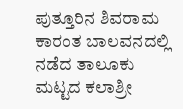ಪುತ್ತೂರಿನ ಶಿವರಾಮ ಕಾರಂತ ಬಾಲವನದಲ್ಲಿ ನಡೆದ ತಾಲೂಕು ಮಟ್ಟದ ಕಲಾಶ್ರೀ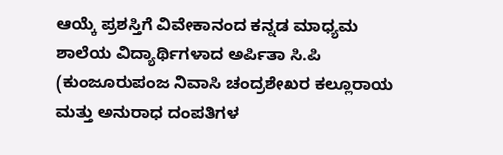ಆಯ್ಕೆ ಪ್ರಶಸ್ತಿಗೆ ವಿವೇಕಾನಂದ ಕನ್ನಡ ಮಾಧ್ಯಮ ಶಾಲೆಯ ವಿದ್ಯಾರ್ಥಿಗಳಾದ ಅರ್ಪಿತಾ ಸಿ.ಪಿ (ಕುಂಜೂರುಪಂಜ ನಿವಾಸಿ ಚಂದ್ರಶೇಖರ ಕಲ್ಲೂರಾಯ ಮತ್ತು ಅನುರಾಧ ದಂಪತಿಗಳ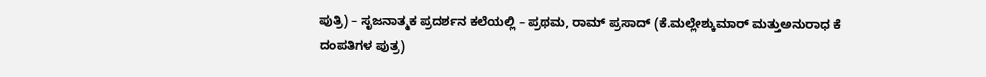ಪುತ್ರಿ) – ಸೃಜನಾತ್ಮಕ ಪ್ರದರ್ಶನ ಕಲೆಯಲ್ಲಿ – ಪ್ರಥಮ, ರಾಮ್ ಪ್ರಸಾದ್ (ಕೆ.ಮಲ್ಲೇಶ್ಕುಮಾರ್ ಮತ್ತುಅನುರಾಧ ಕೆ ದಂಪತಿಗಳ ಪುತ್ರ)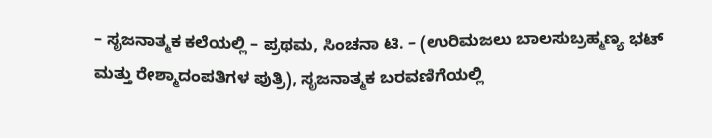– ಸೃಜನಾತ್ಮಕ ಕಲೆಯಲ್ಲಿ – ಪ್ರಥಮ, ಸಿಂಚನಾ ಟಿ. – (ಉರಿಮಜಲು ಬಾಲಸುಬ್ರಹ್ಮಣ್ಯ ಭಟ್ ಮತ್ತು ರೇಶ್ಮಾದಂಪತಿಗಳ ಪುತ್ರಿ), ಸೃಜನಾತ್ಮಕ ಬರವಣಿಗೆಯಲ್ಲಿ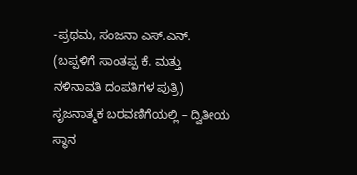-ಪ್ರಥಮ, ಸಂಜನಾ ಎಸ್.ಎನ್. (ಬಪ್ಪಳಿಗೆ ಸಾಂತಪ್ಪ ಕೆ. ಮತ್ತು ನಳಿನಾವತಿ ದಂಪತಿಗಳ ಪುತ್ರಿ)
ಸೃಜನಾತ್ಮಕ ಬರವಣಿಗೆಯಲ್ಲಿ – ದ್ವಿತೀಯ ಸ್ಥಾನ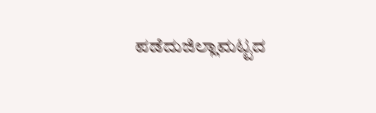ಪಡೆದುಜಿಲ್ಲಾಮಟ್ಟದ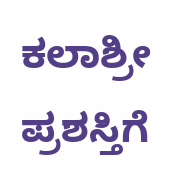ಕಲಾಶ್ರೀ ಪ್ರಶಸ್ತಿಗೆ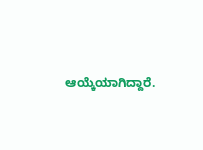ಆಯ್ಕೆಯಾಗಿದ್ದಾರೆ.